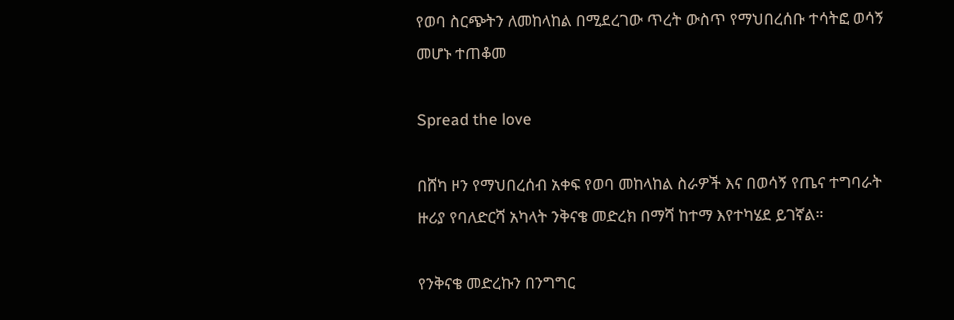የወባ ስርጭትን ለመከላከል በሚደረገው ጥረት ውስጥ የማህበረሰቡ ተሳትፎ ወሳኝ መሆኑ ተጠቆመ

Spread the love

በሸካ ዞን የማህበረሰብ አቀፍ የወባ መከላከል ስራዎች እና በወሳኝ የጤና ተግባራት ዙሪያ የባለድርሻ አካላት ንቅናቄ መድረክ በማሻ ከተማ እየተካሄደ ይገኛል።

የንቅናቄ መድረኩን በንግግር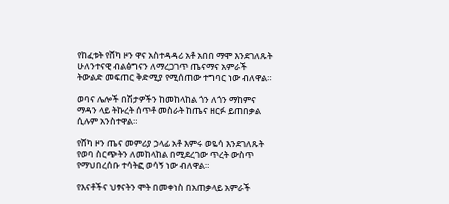የከፈቱት የሸካ ዞን ዋና አስተዳዳሪ አቶ አበበ ማሞ እንደገለጹት ሁለንተናዊ ብልፅግናን ለማረጋገጥ ጤናማና አምራች ትውልድ መፍጠር ቅድሚያ የሚሰጠው ተግባር ነው ብለዋል።

ወባና ሌሎች በሽታዎችን ከመከላከል ጎን ለጎን ማከምና ማዳን ላይ ትኩረት ሰጥቶ መስራት ከጤና ዘርፉ ይጠበቃል ሲሉም አንስተዋል።

የሸካ ዞን ጤና መምሪያ ኃላፊ አቶ እምሩ ወዬሳ እንደገለጹት የወባ ስርጭትን ለመከላከል በሚደረገው ጥረት ውስጥ የማህበረሰቡ ተሳትፎ ወሳኝ ነው ብለዋል።

የእናቶችና ህፃናትን ሞት በመቀነስ በአጠቃላይ አምራች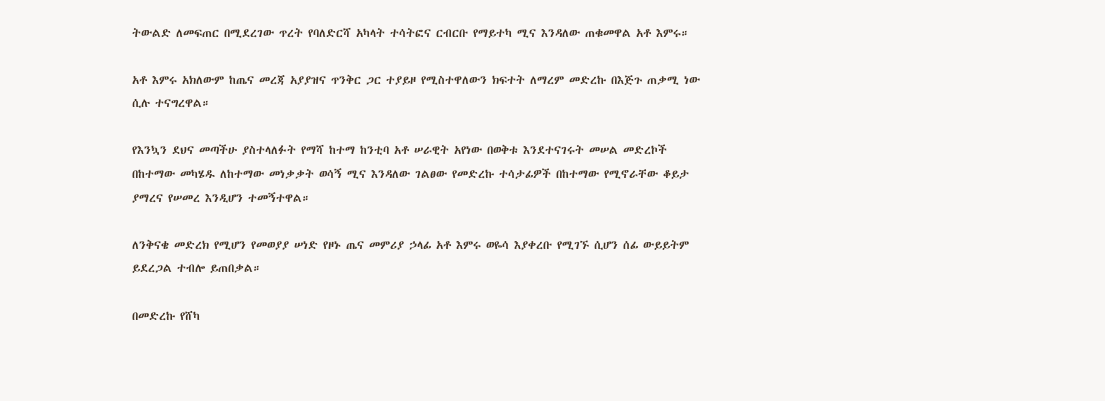ትውልድ ለመፍጠር በሚደረገው ጥረት የባለድርሻ አካላት ተሳትፎና ርብርቡ የማይተካ ሚና እንዳለው ጠቁመዋል አቶ እምሩ።

አቶ እምሩ አክለውም ከጤና መረጃ አያያዝና ጥንቅር ጋር ተያይዞ የሚስተዋለውን ክፍተት ለማረም መድረኩ በእጅጉ ጠቃሚ ነው ሲሉ ተናግረዋል።

የእንኳን ደህና መጣችሁ ያስተላለፉት የማሻ ከተማ ከንቲባ አቶ ሠራዊት አየነው በወቅቱ እንደተናገሩት መሠል መድረኮች በከተማው መካሄዱ ለከተማው መነቃቃት ወሳኝ ሚና እንዳለው ገልፀው የመድረኩ ተሳታፊዎች በከተማው የሚኖራቸው ቆይታ ያማረና የሠመረ እንዲሆን ተመኝተዋል።

ለንቅናቄ መድረክ የሚሆን የመወያያ ሠነድ የዞኑ ጤና መምሪያ ኃላፊ አቶ እምሩ ወዬሳ እያቀረቡ የሚገኙ ሲሆን ሰፊ ውይይትም ይደረጋል ተብሎ ይጠበቃል።

በመድረኩ የሸካ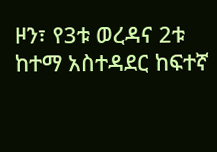ዞን፣ የ3ቱ ወረዳና 2ቱ ከተማ አስተዳደር ከፍተኛ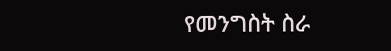የመንግስት ስራ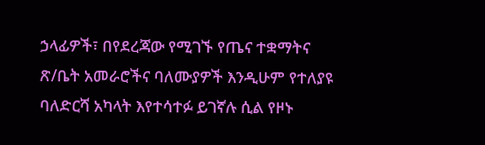ኃላፊዎች፣ በየደረጃው የሚገኙ የጤና ተቋማትና ጽ/ቤት አመራሮችና ባለሙያዎች እንዲሁም የተለያዩ ባለድርሻ አካላት እየተሳተፉ ይገኛሉ ሲል የዞኑ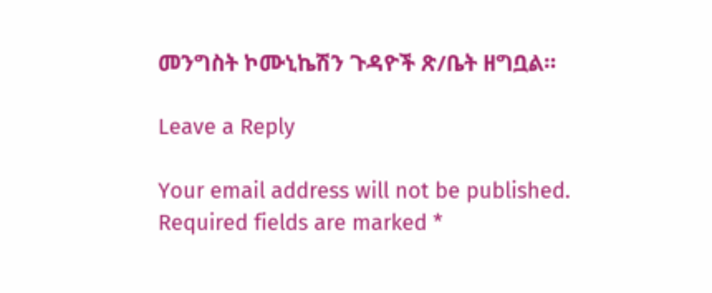መንግስት ኮሙኒኬሽን ጉዳዮች ጽ/ቤት ዘግቧል።

Leave a Reply

Your email address will not be published. Required fields are marked *